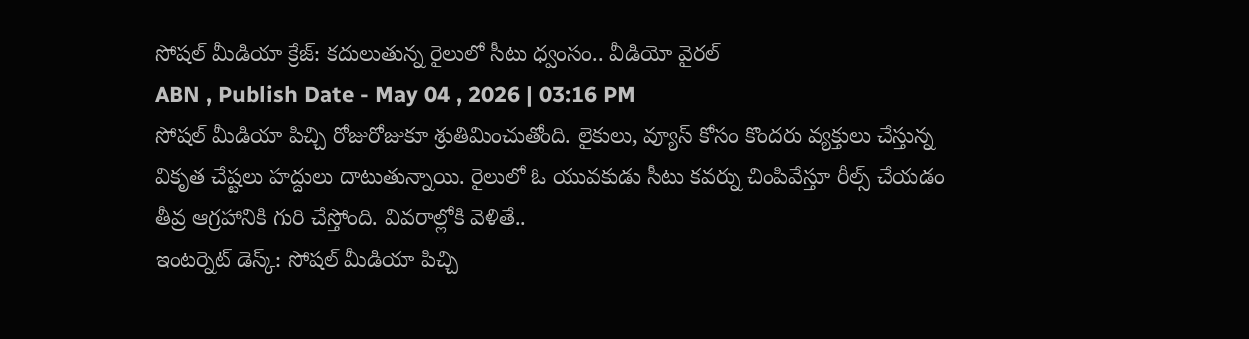సోషల్ మీడియా క్రేజ్: కదులుతున్న రైలులో సీటు ధ్వంసం.. వీడియో వైరల్
ABN , Publish Date - May 04 , 2026 | 03:16 PM
సోషల్ మీడియా పిచ్చి రోజురోజుకూ శ్రుతిమించుతోంది. లైకులు, వ్యూస్ కోసం కొందరు వ్యక్తులు చేస్తున్న వికృత చేష్టలు హద్దులు దాటుతున్నాయి. రైలులో ఓ యువకుడు సీటు కవర్ను చింపివేస్తూ రీల్స్ చేయడం తీవ్ర ఆగ్రహానికి గురి చేస్తోంది. వివరాల్లోకి వెళితే..
ఇంటర్నెట్ డెస్క్: సోషల్ మీడియా పిచ్చి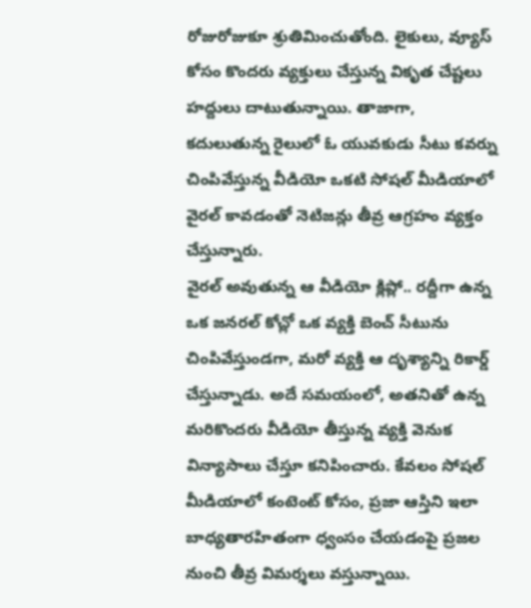రోజురోజుకూ శ్రుతిమించుతోంది. లైకులు, వ్యూస్ కోసం కొందరు వ్యక్తులు చేస్తున్న వికృత చేష్టలు హద్దులు దాటుతున్నాయి. తాజాగా, కదులుతున్న రైలులో ఓ యువకుడు సీటు కవర్ను చింపివేస్తున్న వీడియో ఒకటి సోషల్ మీడియాలో వైరల్ కావడంతో నెటిజన్లు తీవ్ర ఆగ్రహం వ్యక్తం చేస్తున్నారు.
వైరల్ అవుతున్న ఆ వీడియో క్లిప్లో.. రద్దీగా ఉన్న ఒక జనరల్ కోచ్లో ఒక వ్యక్తి బెంచ్ సీటును చింపివేస్తుండగా, మరో వ్యక్తి ఆ దృశ్యాన్ని రికార్డ్ చేస్తున్నాడు. అదే సమయంలో, అతనితో ఉన్న మరికొందరు వీడియో తీస్తున్న వ్యక్తి వెనుక విన్యాసాలు చేస్తూ కనిపించారు. కేవలం సోషల్ మీడియాలో కంటెంట్ కోసం, ప్రజా ఆస్తిని ఇలా బాధ్యతారహితంగా ధ్వంసం చేయడంపై ప్రజల నుంచి తీవ్ర విమర్శలు వస్తున్నాయి.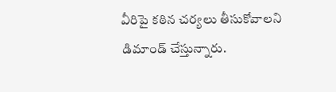వీరిపై కఠిన చర్యలు తీసుకోవాలని డిమాండ్ చేస్తున్నారు.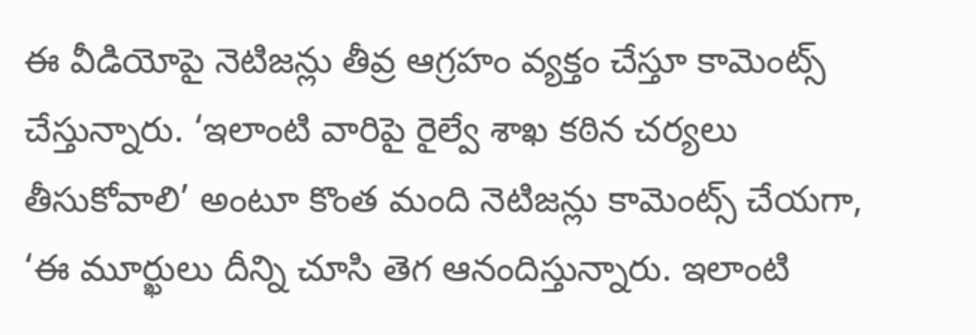ఈ వీడియోపై నెటిజన్లు తీవ్ర ఆగ్రహం వ్యక్తం చేస్తూ కామెంట్స్ చేస్తున్నారు. ‘ఇలాంటి వారిపై రైల్వే శాఖ కఠిన చర్యలు తీసుకోవాలి’ అంటూ కొంత మంది నెటిజన్లు కామెంట్స్ చేయగా, ‘ఈ మూర్ఖులు దీన్ని చూసి తెగ ఆనందిస్తున్నారు. ఇలాంటి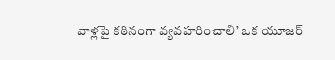వాళ్లపై కఠినంగా వ్యవహరించాలి’ ఒక యూజర్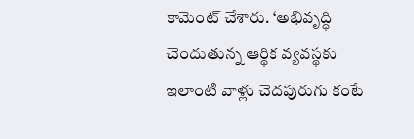కామెంట్ చేశారు. ‘అభివృద్ధి చెందుతున్న ఆర్థిక వ్యవస్థకు ఇలాంటి వాళ్లు చెదపురుగు కంటే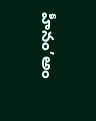హీనం’అం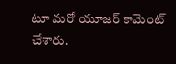టూ మరో యూజర్ కామెంట్ చేశారు.